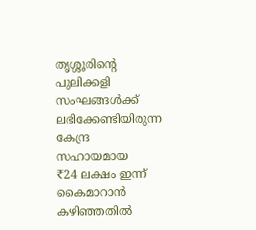തൃശ്ശൂരിന്റെ പുലിക്കളി സംഘങ്ങൾക്ക് ലഭിക്കേണ്ടിയിരുന്ന കേന്ദ്ര സഹായമായ
₹24 ലക്ഷം ഇന്ന് കൈമാറാൻ കഴിഞ്ഞതിൽ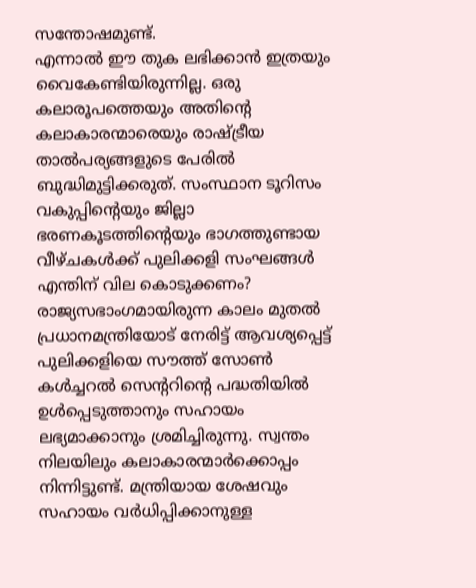സന്തോഷമുണ്ട്.
എന്നാൽ ഈ തുക ലഭിക്കാൻ ഇത്രയും വൈകേണ്ടിയിരുന്നില്ല. ഒരു കലാരൂപത്തെയും അതിന്റെ കലാകാരന്മാരെയും രാഷ്ട്രീയ താൽപര്യങ്ങളുടെ പേരിൽ ബുദ്ധിമുട്ടിക്കരുത്. സംസ്ഥാന ടൂറിസം വകുപ്പിന്റെയും ജില്ലാ ഭരണകൂടത്തിന്റെയും ഭാഗത്തുണ്ടായ വീഴ്ചകൾക്ക് പുലിക്കളി സംഘങ്ങൾ എന്തിന് വില കൊടുക്കണം?
രാജ്യസഭാംഗമായിരുന്ന കാലം മുതൽ പ്രധാനമന്ത്രിയോട് നേരിട്ട് ആവശ്യപ്പെട്ട് പുലിക്കളിയെ സൗത്ത് സോൺ കൾച്ചറൽ സെന്ററിന്റെ പദ്ധതിയിൽ ഉൾപ്പെടുത്താനും സഹായം ലഭ്യമാക്കാനും ശ്രമിച്ചിരുന്നു. സ്വന്തം നിലയിലും കലാകാരന്മാർക്കൊപ്പം നിന്നിട്ടുണ്ട്. മന്ത്രിയായ ശേഷവും സഹായം വർധിപ്പിക്കാനുള്ള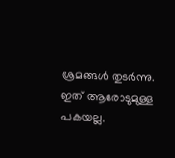ശ്രമങ്ങൾ തുടർന്നു.
ഇത് ആരോടുമുള്ള പകയല്ല.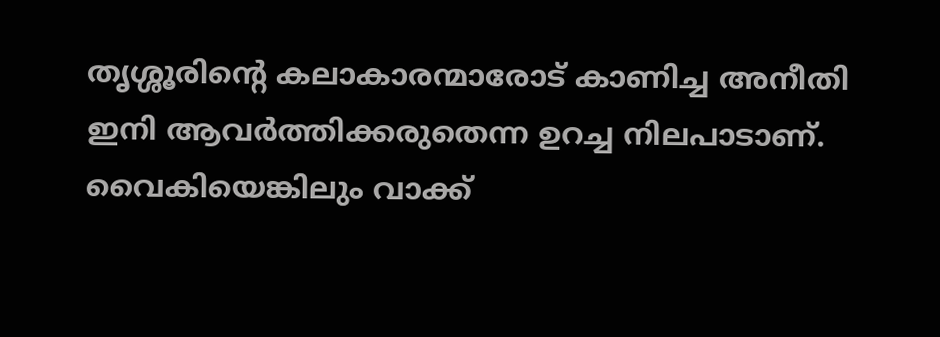തൃശ്ശൂരിന്റെ കലാകാരന്മാരോട് കാണിച്ച അനീതി ഇനി ആവർത്തിക്കരുതെന്ന ഉറച്ച നിലപാടാണ്.
വൈകിയെങ്കിലും വാക്ക്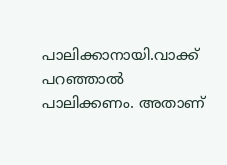പാലിക്കാനായി.വാക്ക് പറഞ്ഞാൽ പാലിക്കണം. അതാണ്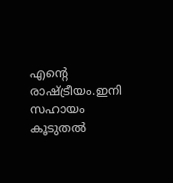എന്റെ രാഷ്ട്രീയം.ഇനി സഹായം കൂടുതൽ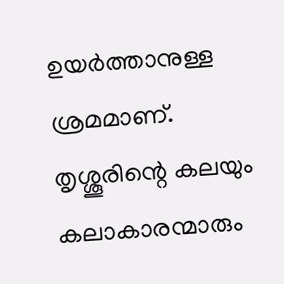ഉയർത്താനുള്ള ശ്രമമാണ്.
തൃശ്ശൂരിന്റെ കലയും കലാകാരന്മാരും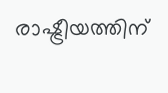രാഷ്ട്രീയത്തിന്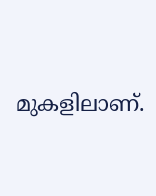മുകളിലാണ്.